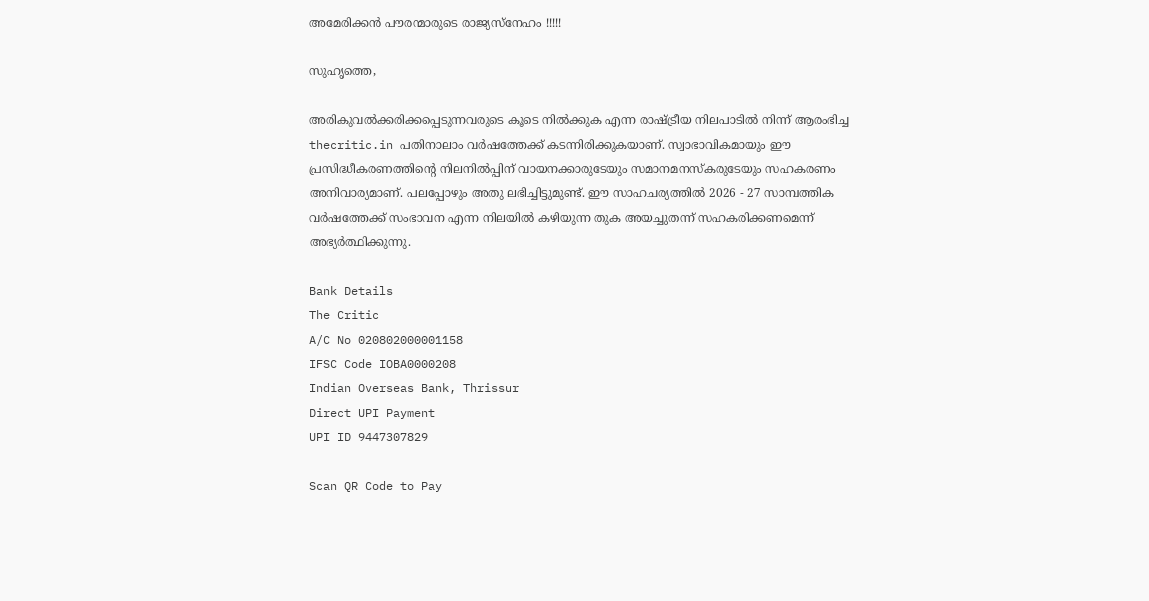അമേരിക്കന്‍ പൗരന്മാരുടെ രാജ്യസ്‌നേഹം !!!!!

സുഹൃത്തെ,

അരികുവല്‍ക്കരിക്കപ്പെടുന്നവരുടെ കൂടെ നില്‍ക്കുക എന്ന രാഷ്ട്രീയ നിലപാടില്‍ നിന്ന് ആരംഭിച്ച thecritic.in പതിനാലാം വര്‍ഷത്തേക്ക് കടന്നിരിക്കുകയാണ്. സ്വാഭാവികമായും ഈ പ്രസിദ്ധീകരണത്തിന്റെ നിലനില്‍പ്പിന് വായനക്കാരുടേയും സമാനമനസ്‌കരുടേയും സഹകരണം അനിവാര്യമാണ്. പലപ്പോഴും അതു ലഭിച്ചിട്ടുമുണ്ട്. ഈ സാഹചര്യത്തില്‍ 2026 - 27 സാമ്പത്തിക വര്‍ഷത്തേക്ക് സംഭാവന എന്ന നിലയില്‍ കഴിയുന്ന തുക അയച്ചുതന്ന് സഹകരിക്കണമെന്ന് അഭ്യര്‍ത്ഥിക്കുന്നു.

Bank Details
The Critic
A/C No 020802000001158
IFSC Code IOBA0000208
Indian Overseas Bank, Thrissur
Direct UPI Payment
UPI ID 9447307829

Scan QR Code to Pay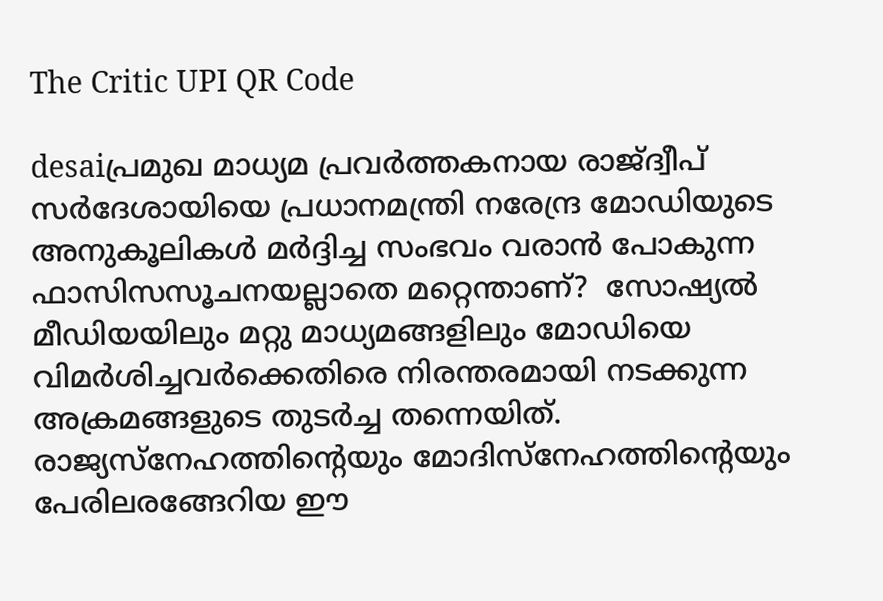The Critic UPI QR Code

desaiപ്രമുഖ മാധ്യമ പ്രവര്‍ത്തകനായ രാജ്ദ്വീപ് സര്‍ദേശായിയെ പ്രധാനമന്ത്രി നരേന്ദ്ര മോഡിയുടെ അനുകൂലികള്‍ മര്‍ദ്ദിച്ച സംഭവം വരാന്‍ പോകുന്ന ഫാസിസസൂചനയല്ലാതെ മറ്റെന്താണ്?  സോഷ്യല്‍ മീഡിയയിലും മറ്റു മാധ്യമങ്ങളിലും മോഡിയെ വിമര്‍ശിച്ചവര്‍ക്കെതിരെ നിരന്തരമായി നടക്കുന്ന അക്രമങ്ങളുടെ തുടര്‍ച്ച തന്നെയിത്.
രാജ്യസ്‌നേഹത്തിന്റെയും മോദിസ്‌നേഹത്തിന്റെയും പേരിലരങ്ങേറിയ ഈ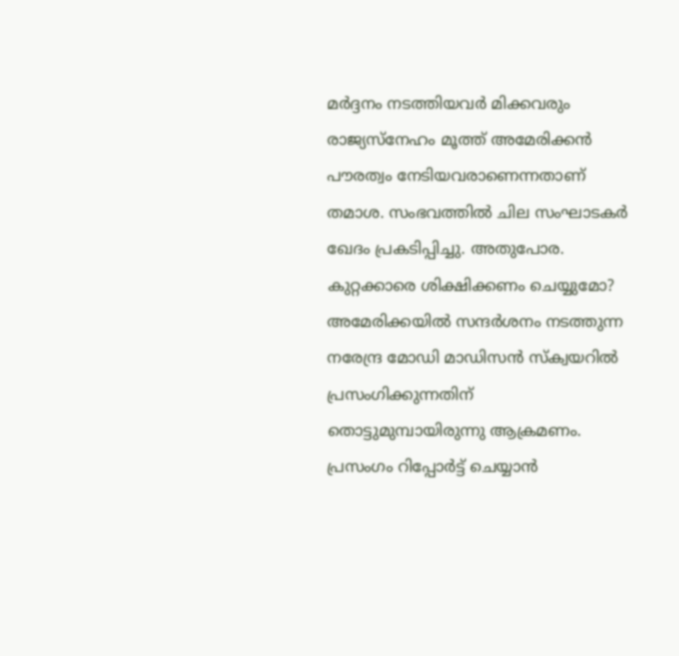മര്‍ദ്ദനം നടത്തിയവര്‍ മിക്കവരും രാജ്യസ്‌നേഹം മൂത്ത് അമേരിക്കന്‍ പൗരത്വം നേടിയവരാണെന്നതാണ് തമാശ. സംഭവത്തില്‍ ചില സംഘാടകര്‍ ഖേദം പ്രകടിപ്പിച്ചു. അതുപോര. കുറ്റക്കാരെ ശിക്ഷിക്കണം ചെയ്യുമോ?
അമേരിക്കയില്‍ സന്ദര്‍ശനം നടത്തുന്ന നരേന്ദ്ര മോഡി മാഡിസന്‍ സ്‌ക്വയറില്‍ പ്രസംഗിക്കുന്നതിന് തൊട്ടുമുമ്പായിരുന്നു ആക്രമണം. പ്രസംഗം റിപ്പോര്‍ട്ട് ചെയ്യാന്‍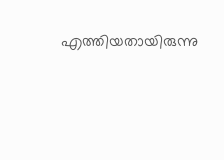എത്തിയതായിരുന്നു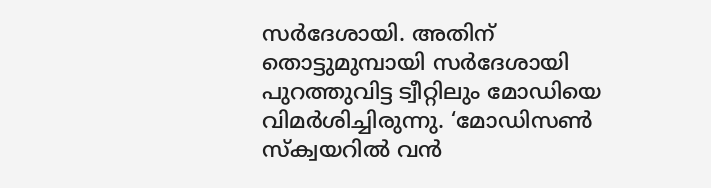സര്‍ദേശായി. അതിന് തൊട്ടുമുമ്പായി സര്‍ദേശായി പുറത്തുവിട്ട ട്വീറ്റിലും മോഡിയെ വിമര്‍ശിച്ചിരുന്നു. ‘മോഡിസണ്‍ സ്‌ക്വയറില്‍ വന്‍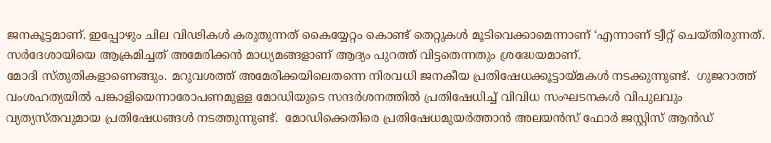ജനകൂട്ടമാണ്. ഇപ്പോഴും ചില വിഢികള്‍ കരുതുന്നത് കൈയ്യേറ്റം കൊണ്ട് തെറ്റുകള്‍ മൂടിവെക്കാമെന്നാണ് ‘എന്നാണ് ട്വീറ്റ് ചെയ്തിരുന്നത്.
സര്‍ദേശായിയെ ആക്രമിച്ചത് അമേരിക്കന്‍ മാധ്യമങ്ങളാണ് ആദ്യം പുറത്ത് വിട്ടതെന്നതും ശ്രദ്ധേയമാണ്.
മോദി സ്തുതികളാണെങ്ങും. മറുവശത്ത് അമേരിക്കയിലെതന്നെ നിരവധി ജനകീയ പ്രതിഷേധക്കൂട്ടായ്മകള്‍ നടക്കുന്നുണ്ട്.  ഗുജറാത്ത് വംശഹത്യയില്‍ പങ്കാളിയെന്നാരോപണമുള്ള മോഡിയുടെ സന്ദര്‍ശനത്തില്‍ പ്രതിഷേധിച്ച് വിവിധ സംഘടനകള്‍ വിപുലവും വ്യത്യസ്തവുമായ പ്രതിഷേധങ്ങള്‍ നടത്തുന്നുണ്ട്.  മോഡിക്കെതിരെ പ്രതിഷേധമുയര്‍ത്താന്‍ അലയന്‍സ് ഫോര്‍ ജസ്റ്റിസ് ആന്‍ഡ്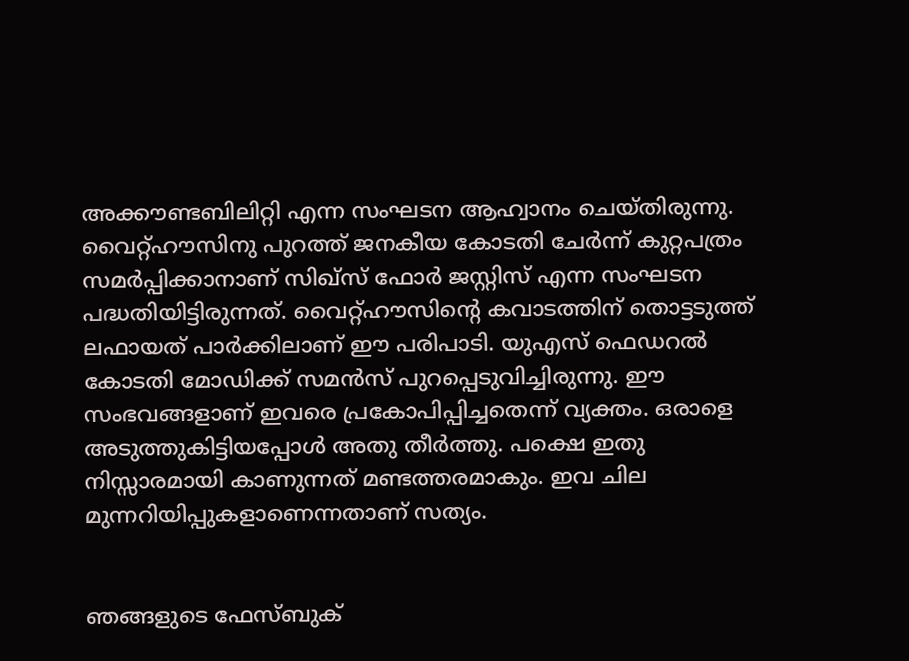അക്കൗണ്ടബിലിറ്റി എന്ന സംഘടന ആഹ്വാനം ചെയ്തിരുന്നു. വൈറ്റ്ഹൗസിനു പുറത്ത് ജനകീയ കോടതി ചേര്‍ന്ന് കുറ്റപത്രം സമര്‍പ്പിക്കാനാണ് സിഖ്‌സ് ഫോര്‍ ജസ്റ്റിസ് എന്ന സംഘടന പദ്ധതിയിട്ടിരുന്നത്. വൈറ്റ്ഹൗസിന്റെ കവാടത്തിന് തൊട്ടടുത്ത് ലഫായത് പാര്‍ക്കിലാണ് ഈ പരിപാടി. യുഎസ് ഫെഡറല്‍ കോടതി മോഡിക്ക് സമന്‍സ് പുറപ്പെടുവിച്ചിരുന്നു. ഈ സംഭവങ്ങളാണ് ഇവരെ പ്രകോപിപ്പിച്ചതെന്ന് വ്യക്തം. ഒരാളെ അടുത്തുകിട്ടിയപ്പോള്‍ അതു തീര്‍ത്തു. പക്ഷെ ഇതു നിസ്സാരമായി കാണുന്നത് മണ്ടത്തരമാകും. ഇവ ചില മുന്നറിയിപ്പുകളാണെന്നതാണ് സത്യം.


ഞങ്ങളുടെ ഫേസ്ബുക്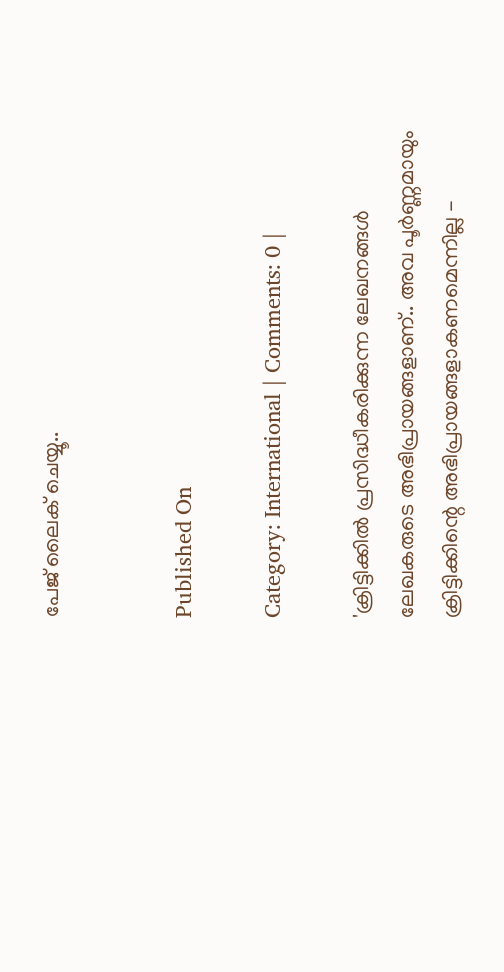പേജ് ലൈക് ചെയ്യൂ..


Published On

Category: International | Comments: 0 |

'ക്രിട്ടിക്കില്‍ പ്രസിദ്ധീകരിക്കുന്ന ലേഖനങ്ങള്‍ ലേഖകരുടെ അഭിപ്രായങ്ങളാണ്.. അവ പൂര്‍ണ്ണമായും ക്രിട്ടിക്കിന്റെ അഭിപ്രായങ്ങളാകണമെന്നില്ല -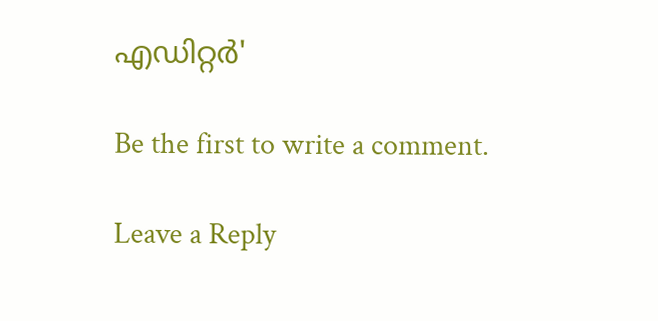എഡിറ്റര്‍'

Be the first to write a comment.

Leave a Reply